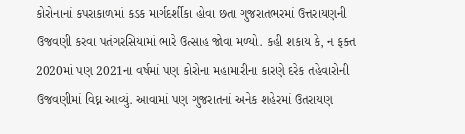કોરોનાનાં કપરાકાળમાં કડક માર્ગદર્શીકા હોવા છતા ગુજરાતભરમાં ઉત્તરાયણની ઉજવણી કરવા પતંગરસિયામાં ભારે ઉત્સાહ જોવા મળ્યો. કહી શકાય કે, ન ફક્ત 2020માં પણ 2021ના વર્ષમાં પણ કોરોના મહામારીના કારણે દરેક તહેવારોની ઉજવણીમાં વિઘ્ન આવ્યું. આવામાં પણ ગુજરાતનાં અનેક શહેરમાં ઉતરાયણ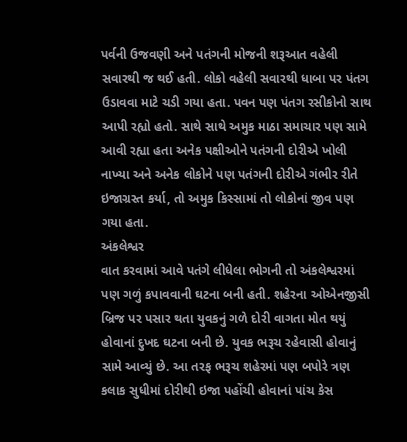પર્વની ઉજવણી અને પતંગની મોજની શરૂઆત વહેલી સવારથી જ થઈ હતી. લોકો વહેલી સવારથી ધાબા પર પંતગ ઉડાવવા માટે ચડી ગયા હતા. પવન પણ પંતગ રસીકોનો સાથ આપી રહ્યો હતો. સાથે સાથે અમુક માઠા સમાચાર પણ સામે આવી રહ્યા હતા અનેક પક્ષીઓને પતંગની દોરીએ ખોલી નાખ્યા અને અનેક લોકોને પણ પતંગની દોરીએ ગંભીર રીતે ઇજાગ્રસ્ત કર્યા, તો અમુક કિસ્સામાં તો લોકોનાં જીવ પણ ગયા હતા.
અંકલેશ્વર
વાત કરવામાં આવે પતંગે લીધેલા ભોગની તો અંકલેશ્વરમાં પણ ગળું કપાવવાની ઘટના બની હતી. શહેરના ઓએનજીસી બ્રિજ પર પસાર થતા યુવકનું ગળે દોરી વાગતા મોત થયું હોવાનાં દુખદ ઘટના બની છે. યુવક ભરૂચ રહેવાસી હોવાનું સામે આવ્યું છે. આ તરફ ભરૂચ શહેરમાં પણ બપોરે ત્રણ કલાક સુધીમાં દોરીથી ઇજા પહોંચી હોવાનાં પાંચ કેસ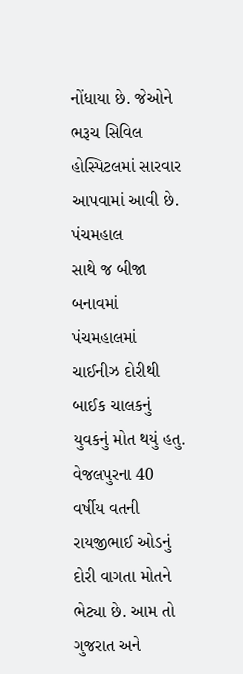નોંધાયા છે. જેઓને ભરૂચ સિવિલ હોસ્પિટલમાં સારવાર આપવામાં આવી છે.
પંચમહાલ
સાથે જ બીજા બનાવમાં પંચમહાલમાં ચાઈનીઝ દોરીથી બાઈક ચાલકનું યુવકનું મોત થયું હતુ. વેજલપુરના 40 વર્ષીય વતની રાયજીભાઈ ઓડનું દોરી વાગતા મોતને ભેટ્યા છે. આમ તો ગુજરાત અને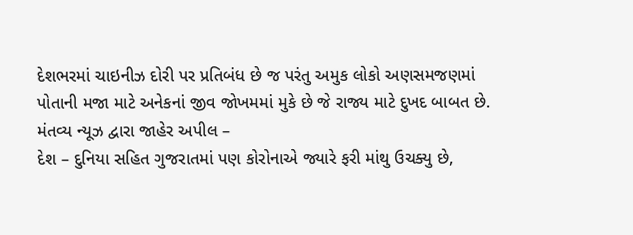દેશભરમાં ચાઇનીઝ દોરી પર પ્રતિબંધ છે જ પરંતુ અમુક લોકો અણસમજણમાં પોતાની મજા માટે અનેકનાં જીવ જોખમમાં મુકે છે જે રાજ્ય માટે દુખદ બાબત છે.
મંતવ્ય ન્યૂઝ દ્વારા જાહેર અપીલ –
દેશ – દુનિયા સહિત ગુજરાતમાં પણ કોરોનાએ જ્યારે ફરી માંથુ ઉચક્યુ છે,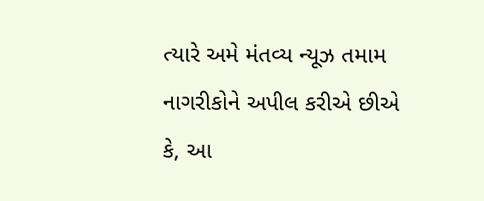ત્યારે અમે મંતવ્ય ન્યૂઝ તમામ નાગરીકોને અપીલ કરીએ છીએ કે, આ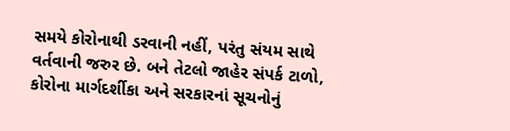સમયે કોરોનાથી ડરવાની નહીં, પરંતુ સંયમ સાથે વર્તવાની જરુર છે. બને તેટલો જાહેર સંપર્ક ટાળો, કોરોના માર્ગદર્શીકા અને સરકારનાં સૂચનોનું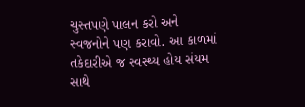ચુસ્તપણે પાલન કરો અને સ્વજનોને પણ કરાવો. આ કાળમાં તકેદારીએ જ સ્વસ્થ્ય હોય સંયમ સાથે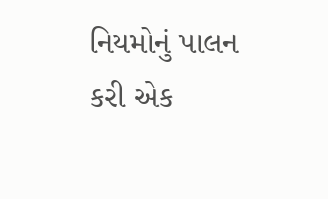નિયમોનું પાલન કરી એક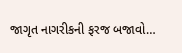જાગૃત નાગરીકની ફરજ બજાવો…